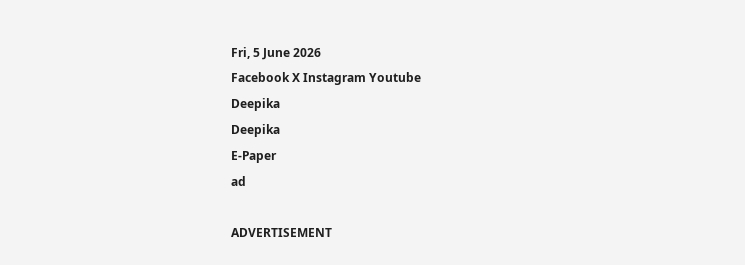Fri, 5 June 2026
Facebook X Instagram Youtube
Deepika
Deepika
E-Paper
ad

ADVERTISEMENT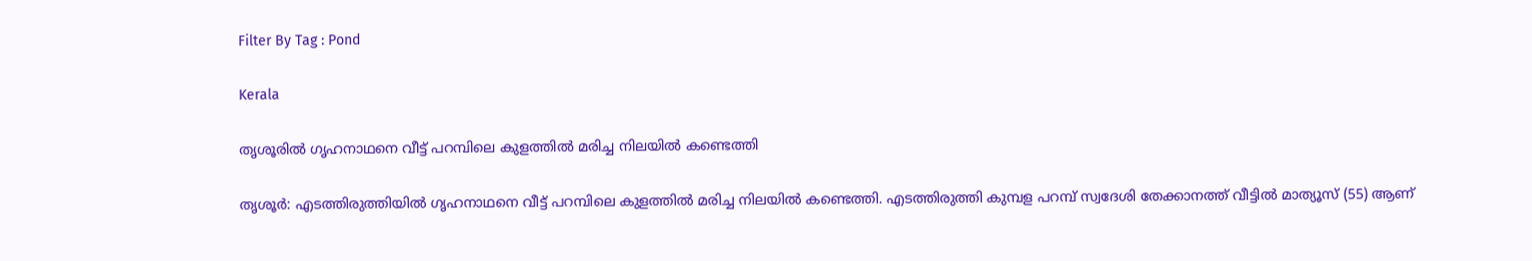Filter By Tag : Pond

Kerala

തൃശൂരിൽ ഗൃഹനാഥനെ വീട്ട് പറമ്പിലെ കുളത്തിൽ മരിച്ച നിലയിൽ കണ്ടെത്തി

തൃശൂർ: എടത്തിരുത്തിയിൽ ഗൃഹനാഥനെ വീട്ട് പറമ്പിലെ കുളത്തിൽ മരിച്ച നിലയിൽ കണ്ടെത്തി. എടത്തിരുത്തി കുമ്പള പറമ്പ് സ്വദേശി തേക്കാനത്ത് വീട്ടിൽ മാത്യൂസ് (55) ആണ്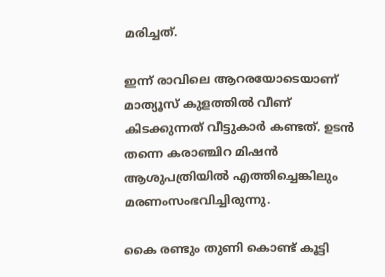മരിച്ചത്.

ഇന്ന് രാവിലെ ആറരയോടെയാണ് മാത്യൂസ് കുളത്തിൽ വീണ് കിടക്കുന്നത് വീട്ടുകാർ കണ്ടത്. ഉടൻ തന്നെ കരാഞ്ചിറ മിഷൻ ആശുപത്രിയിൽ എത്തിച്ചെങ്കിലും മരണംസംഭവിച്ചിരുന്നു.

കൈ രണ്ടും തുണി കൊണ്ട് കൂട്ടി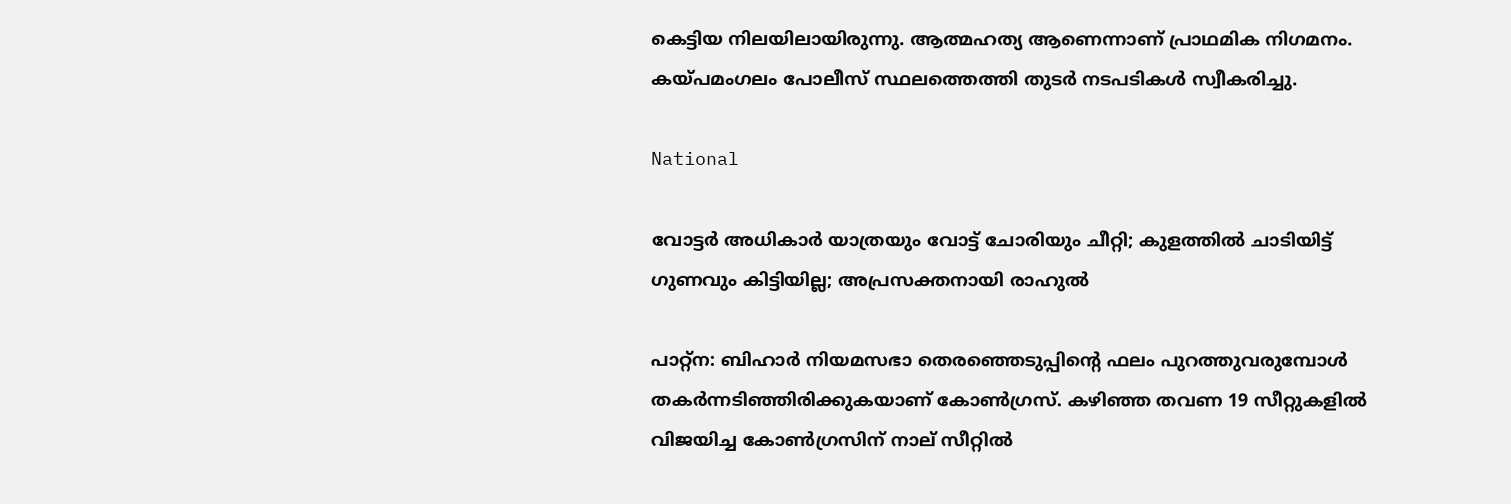കെട്ടിയ നിലയിലായിരുന്നു. ആത്മഹത്യ ആണെന്നാണ് പ്രാഥമിക നിഗമനം. കയ്പമംഗലം പോലീസ് സ്ഥലത്തെത്തി തുടർ നടപടികൾ സ്വീകരിച്ചു.

National

വോട്ടർ അധികാർ യാത്രയും വോട്ട് ചോരിയും ചീറ്റി; കുളത്തിൽ ചാടിയിട്ട് ഗുണവും കിട്ടിയില്ല; അപ്രസക്തനായി രാഹുൽ

പാറ്റ്ന: ബിഹാർ നിയമസഭാ തെരഞ്ഞെടുപ്പിന്‍റെ ഫലം പുറത്തുവരുമ്പോൾ തകർന്നടിഞ്ഞിരിക്കുകയാണ് കോൺഗ്രസ്. കഴിഞ്ഞ തവണ 19 സീറ്റുകളിൽ വിജയിച്ച കോൺഗ്രസിന് നാല് സീറ്റിൽ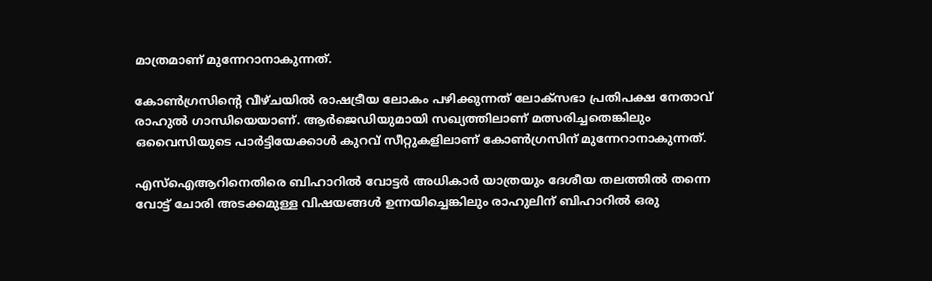മാത്രമാണ് മുന്നേറാനാകുന്നത്.

കോൺഗ്രസിന്‍റെ വീഴ്ചയിൽ രാഷട്രീയ ലോകം പഴിക്കുന്നത് ലോക്സഭാ പ്രതിപക്ഷ നേതാവ് രാഹുൽ ഗാന്ധിയെയാണ്. ആർജെഡിയുമായി സഖ്യത്തിലാണ് മത്സരിച്ചതെങ്കിലും ഒവൈസിയുടെ പാർട്ടിയേക്കാൾ കുറവ് സീറ്റുകളിലാണ് കോൺഗ്രസിന് മുന്നേറാനാകുന്നത്.

എസ്ഐആറിനെതിരെ ബിഹാറിൽ വോട്ടർ അധികാർ യാത്രയും ദേശീയ തലത്തിൽ തന്നെ വോട്ട് ചോരി അടക്കമുള്ള വിഷയങ്ങൾ ഉന്ന‍യിച്ചെങ്കിലും രാഹുലിന് ബിഹാറിൽ ഒരു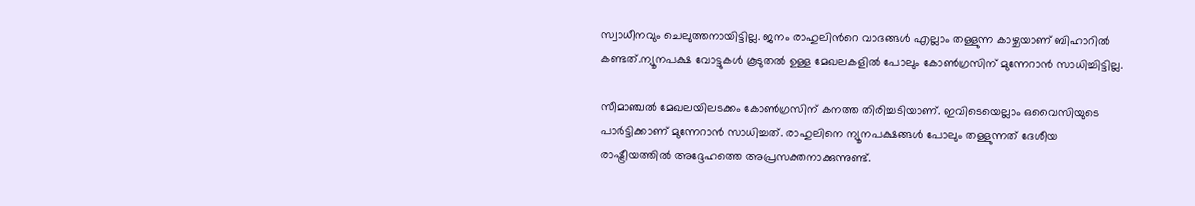സ്വാധീനവും ചെലുത്തനായിട്ടില്ല. ജനം രാഹുലിന്‍റെ വാദങ്ങൾ എല്ലാം തള്ളുന്ന കാഴ്ചയാണ് ബിഹാറിൽ കണ്ടത്.ന്യൂനപക്ഷ വോട്ടുകൾ കൂടുതൽ ഉള്ള മേഖലകളിൽ പോലും കോൺഗ്രസിന് മുന്നേറാൻ സാധിച്ചിട്ടില്ല.

സീമാഞ്ചൽ മേഖലയിലടക്കം കോൺഗ്രസിന് കനത്ത തിരിച്ചടിയാണ്. ഇവിടെയെല്ലാം ഒവൈസിയുടെ പാർട്ടിക്കാണ് മുന്നേറാൻ സാധിച്ചത്. രാഹുലിനെ ന്യൂനപക്ഷങ്ങൾ പോലും തള്ളുന്നത് ദേശീയ രാഷ്ട്രീയത്തിൽ അദ്ദേഹത്തെ അപ്രസക്തനാക്കുന്നുണ്ട്.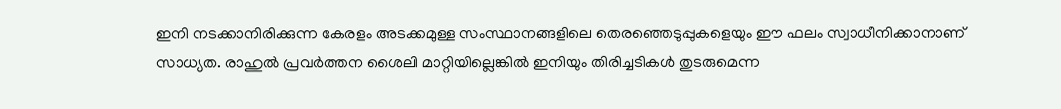ഇനി നടക്കാനിരിക്കുന്ന കേരളം അടക്കമുള്ള സംസ്ഥാനങ്ങളിലെ തെരഞ്ഞെടുപ്പുകളെയും ഈ ഫലം സ്വാധീനിക്കാനാണ് സാധ്യത. രാഹുൽ പ്രവർത്തന ശൈലി മാറ്റിയില്ലെങ്കിൽ ഇനിയും തിരിച്ചടികൾ തുടരുമെന്ന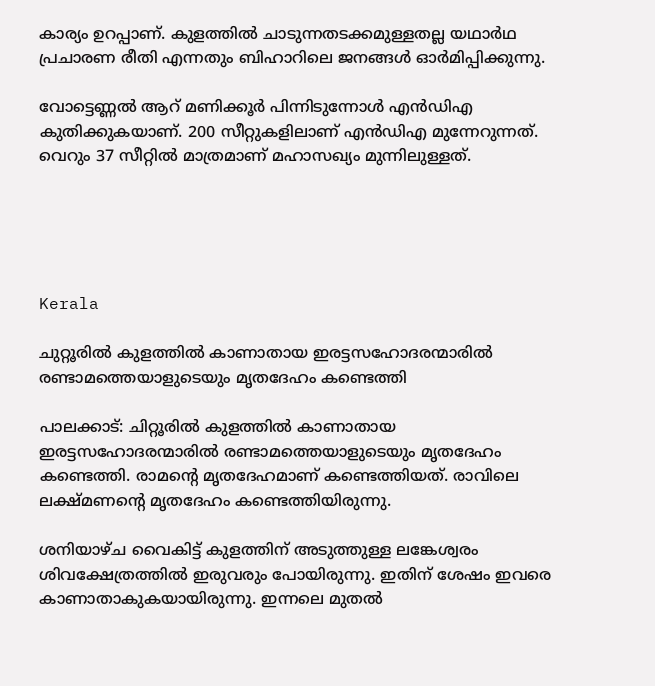കാര്യം ഉറപ്പാണ്. കുളത്തിൽ ചാടുന്നതടക്കമുള്ളതല്ല യഥാർഥ പ്രചാരണ രീതി എന്നതും ബിഹാറിലെ ജനങ്ങൾ ഓർമിപ്പിക്കുന്നു.

വോട്ടെണ്ണൽ ആറ് മണിക്കൂർ പിന്നിടുന്നോൾ എൻഡിഎ കുതിക്കുകയാണ്. 200 സീറ്റുകളിലാണ് എൻഡിഎ മുന്നേറുന്നത്. വെറും 37 സീറ്റിൽ മാത്രമാണ് മഹാസഖ്യം മുന്നിലുള്ളത്.





Kerala

ചുറ്റൂരിൽ കുളത്തിൽ കാണാതായ ഇരട്ടസഹോദരന്മാരിൽ രണ്ടാമത്തെയാളുടെയും മൃതദേഹം കണ്ടെത്തി

പാലക്കാട്: ചിറ്റൂരിൽ കുളത്തിൽ കാണാതായ ഇരട്ടസഹോദരന്മാരിൽ രണ്ടാമത്തെയാളുടെയും മൃതദേഹം കണ്ടെത്തി. രാമന്‍റെ മൃതദേഹമാണ് കണ്ടെത്തിയത്. രാവിലെ ലക്ഷ്മണന്‍റെ മൃതദേഹം കണ്ടെത്തിയിരുന്നു.

ശനിയാഴ്ച വൈകിട്ട് കുളത്തിന് അടുത്തുള്ള ലങ്കേശ്വരം ശിവക്ഷേത്രത്തിൽ ഇരുവരും പോയിരുന്നു. ഇതിന് ശേഷം ഇവരെ കാണാതാകുകയായിരുന്നു. ഇന്നലെ മുതൽ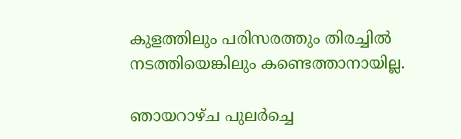കുളത്തിലും പരിസരത്തും തിരച്ചിൽ നടത്തിയെങ്കിലും കണ്ടെത്താനായില്ല.

ഞായറാഴ്ച പുലർച്ചെ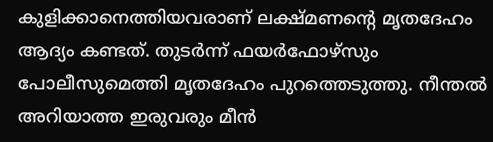കുളിക്കാനെത്തിയവരാണ് ലക്ഷ്മണന്‍റെ മൃതദേഹം ആദ്യം കണ്ടത്. തുടർന്ന് ഫയർഫോഴ്സും പോലീസുമെത്തി മൃതദേഹം പുറത്തെടുത്തു. നീന്തൽ അറിയാത്ത ഇരുവരും മീൻ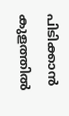പിടിക്കാൻ കുളത്തിൽ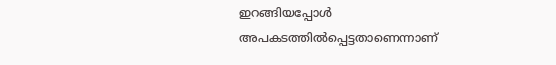ഇറങ്ങിയപ്പോൾ അപകടത്തിൽപ്പെട്ടതാണെന്നാണ്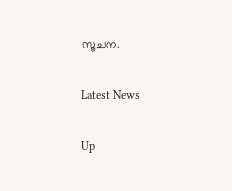സൂചന.

Latest News

Up